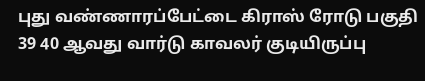புது வண்ணாரப்பேட்டை கிராஸ் ரோடு பகுதி 39 40 ஆவது வார்டு காவலர் குடியிருப்பு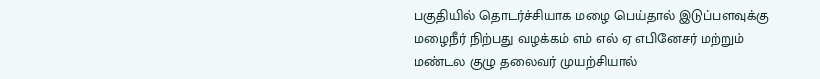பகுதியில் தொடர்ச்சியாக மழை பெய்தால் இடுப்பளவுக்கு மழைநீர் நிற்பது வழக்கம் எம் எல் ஏ எபினேசர் மற்றும் மண்டல குழு தலைவர் முயற்சியால்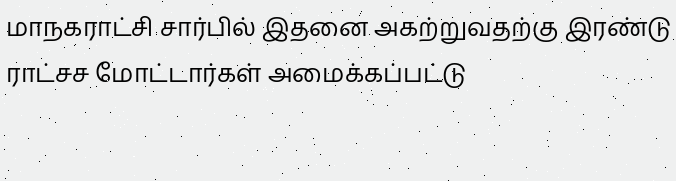மாநகராட்சி சார்பில் இதனை அகற்றுவதற்கு இரண்டு ராட்சச மோட்டார்கள் அமைக்கப்பட்டு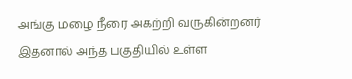அங்கு மழை நீரை அகற்றி வருகின்றனர் இதனால் அந்த பகுதியில் உள்ள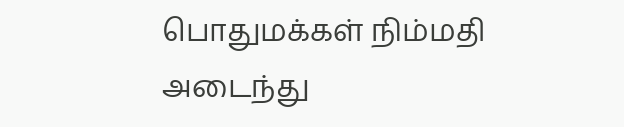பொதுமக்கள் நிம்மதி அடைந்து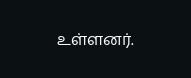உள்ளனர்.